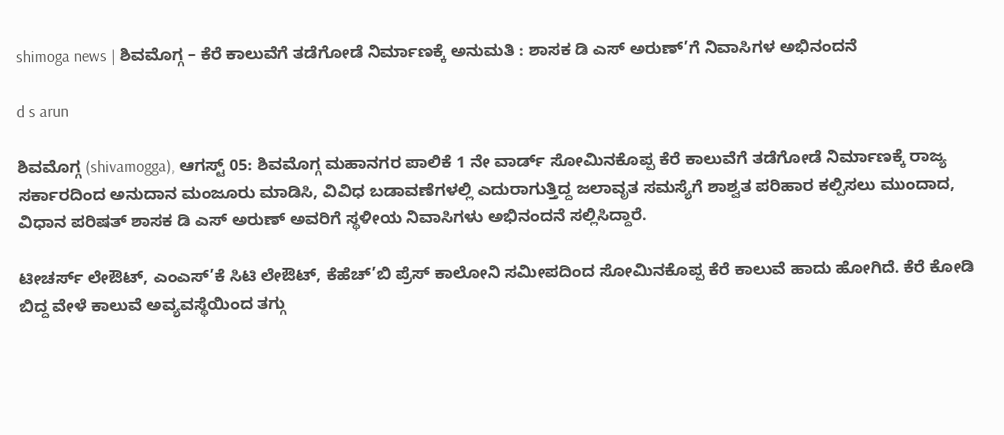shimoga news | ಶಿವಮೊಗ್ಗ – ಕೆರೆ ಕಾಲುವೆಗೆ ತಡೆಗೋಡೆ ನಿರ್ಮಾಣಕ್ಕೆ ಅನುಮತಿ : ಶಾಸಕ ಡಿ ಎಸ್ ಅರುಣ್’ಗೆ ನಿವಾಸಿಗಳ ಅಭಿನಂದನೆ

d s arun

ಶಿವಮೊಗ್ಗ (shivamogga), ಆಗಸ್ಟ್ 05: ಶಿವಮೊಗ್ಗ ಮಹಾನಗರ ಪಾಲಿಕೆ 1 ನೇ ವಾರ್ಡ್ ಸೋಮಿನಕೊಪ್ಪ ಕೆರೆ ಕಾಲುವೆಗೆ ತಡೆಗೋಡೆ ನಿರ್ಮಾಣಕ್ಕೆ ರಾಜ್ಯ ಸರ್ಕಾರದಿಂದ ಅನುದಾನ ಮಂಜೂರು ಮಾಡಿಸಿ, ವಿವಿಧ ಬಡಾವಣೆಗಳಲ್ಲಿ ಎದುರಾಗುತ್ತಿದ್ದ ಜಲಾವೃತ ಸಮಸ್ಯೆಗೆ ಶಾಶ್ವತ ಪರಿಹಾರ ಕಲ್ಪಿಸಲು ಮುಂದಾದ, ವಿಧಾನ ಪರಿಷತ್ ಶಾಸಕ ಡಿ ಎಸ್ ಅರುಣ್ ಅವರಿಗೆ ಸ್ಥಳೀಯ ನಿವಾಸಿಗಳು ಅಭಿನಂದನೆ ಸಲ್ಲಿಸಿದ್ದಾರೆ.

ಟೀಚರ್ಸ್ ಲೇಔಟ್, ಎಂಎಸ್’ಕೆ ಸಿಟಿ ಲೇಔಟ್, ಕೆಹೆಚ್’ಬಿ ಪ್ರೆಸ್ ಕಾಲೋನಿ ಸಮೀಪದಿಂದ ಸೋಮಿನಕೊಪ್ಪ ಕೆರೆ ಕಾಲುವೆ ಹಾದು ಹೋಗಿದೆ. ಕೆರೆ ಕೋಡಿ ಬಿದ್ದ ವೇಳೆ ಕಾಲುವೆ ಅವ್ಯವಸ್ಥೆಯಿಂದ ತಗ್ಗು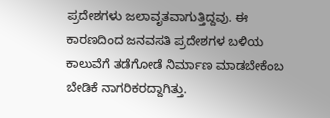ಪ್ರದೇಶಗಳು ಜಲಾವೃತವಾಗುತ್ತಿದ್ದವು. ಈ ಕಾರಣದಿಂದ ಜನವಸತಿ ಪ್ರದೇಶಗಳ ಬಳಿಯ ಕಾಲುವೆಗೆ ತಡೆಗೋಡೆ ನಿರ್ಮಾಣ ಮಾಡಬೇಕೆಂಬ ಬೇಡಿಕೆ ನಾಗರಿಕರದ್ದಾಗಿತ್ತು.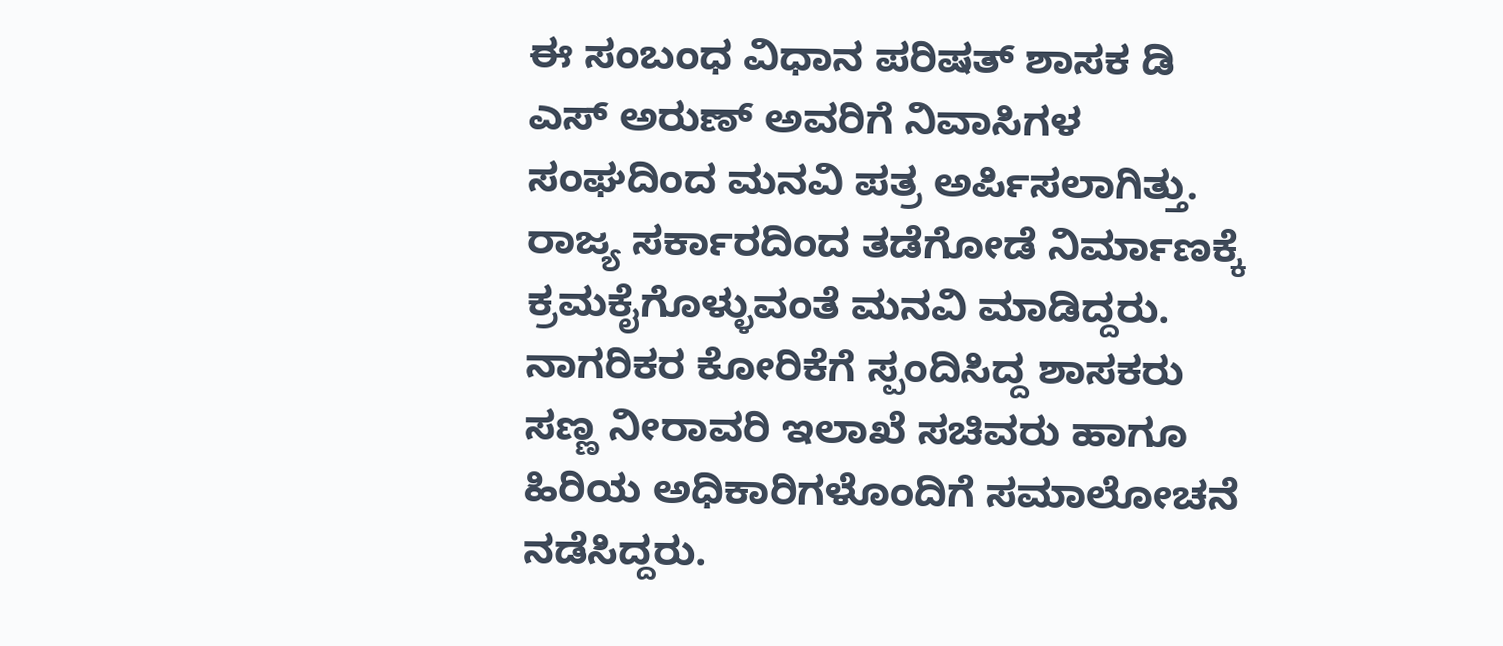ಈ ಸಂಬಂಧ ವಿಧಾನ ಪರಿಷತ್ ಶಾಸಕ ಡಿ ಎಸ್ ಅರುಣ್ ಅವರಿಗೆ ನಿವಾಸಿಗಳ ಸಂಘದಿಂದ ಮನವಿ ಪತ್ರ ಅರ್ಪಿಸಲಾಗಿತ್ತು. ರಾಜ್ಯ ಸರ್ಕಾರದಿಂದ ತಡೆಗೋಡೆ ನಿರ್ಮಾಣಕ್ಕೆ ಕ್ರಮಕೈಗೊಳ್ಳುವಂತೆ ಮನವಿ ಮಾಡಿದ್ದರು. ನಾಗರಿಕರ ಕೋರಿಕೆಗೆ ಸ್ಪಂದಿಸಿದ್ದ ಶಾಸಕರು ಸಣ್ಣ ನೀರಾವರಿ ಇಲಾಖೆ ಸಚಿವರು ಹಾಗೂ ಹಿರಿಯ ಅಧಿಕಾರಿಗಳೊಂದಿಗೆ ಸಮಾಲೋಚನೆ ನಡೆಸಿದ್ದರು.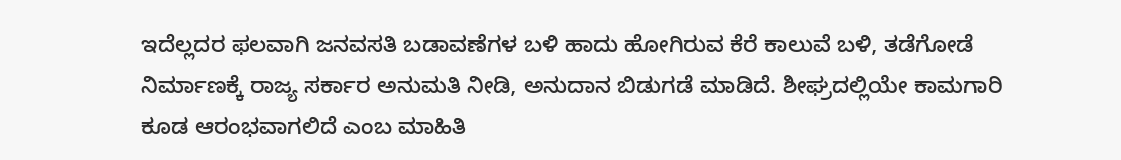ಇದೆಲ್ಲದರ ಫಲವಾಗಿ ಜನವಸತಿ ಬಡಾವಣೆಗಳ ಬಳಿ ಹಾದು ಹೋಗಿರುವ ಕೆರೆ ಕಾಲುವೆ ಬಳಿ, ತಡೆಗೋಡೆ ನಿರ್ಮಾಣಕ್ಕೆ ರಾಜ್ಯ ಸರ್ಕಾರ ಅನುಮತಿ ನೀಡಿ, ಅನುದಾನ ಬಿಡುಗಡೆ ಮಾಡಿದೆ. ಶೀಘ್ರದಲ್ಲಿಯೇ ಕಾಮಗಾರಿ ಕೂಡ ಆರಂಭವಾಗಲಿದೆ ಎಂಬ ಮಾಹಿತಿ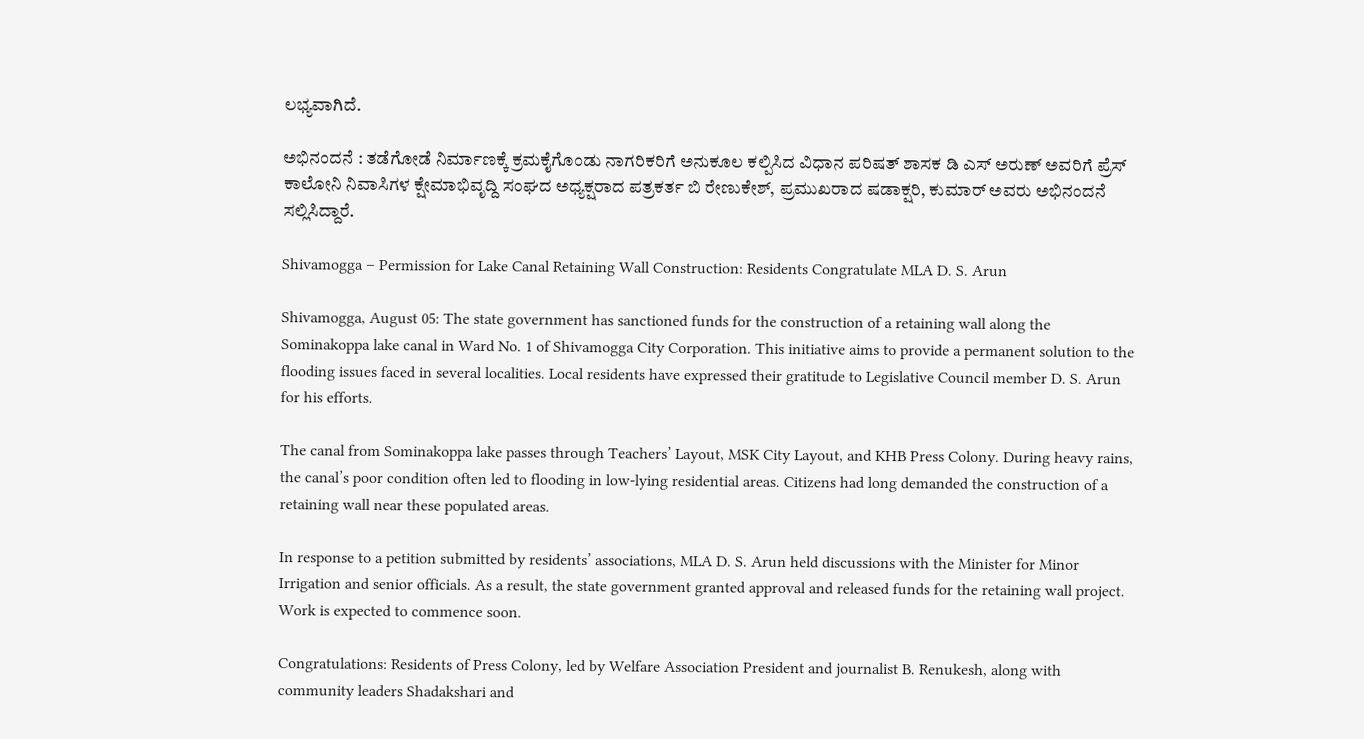ಲಭ್ಯವಾಗಿದೆ.

ಅಭಿನಂದನೆ : ತಡೆಗೋಡೆ ನಿರ್ಮಾಣಕ್ಕೆ ಕ್ರಮಕೈಗೊಂಡು ನಾಗರಿಕರಿಗೆ ಅನುಕೂಲ ಕಲ್ಪಿಸಿದ ವಿಧಾನ ಪರಿಷತ್ ಶಾಸಕ ಡಿ ಎಸ್ ಅರುಣ್ ಅವರಿಗೆ ಪ್ರೆಸ್ ಕಾಲೋನಿ ನಿವಾಸಿಗಳ ಕ್ಷೇಮಾಭಿವೃದ್ದಿ ಸಂಘದ ಅಧ್ಯಕ್ಷರಾದ ಪತ್ರಕರ್ತ ಬಿ ರೇಣುಕೇಶ್, ಪ್ರಮುಖರಾದ ಷಡಾಕ್ಷರಿ, ಕುಮಾರ್ ಅವರು ಅಭಿನಂದನೆ ಸಲ್ಲಿಸಿದ್ದಾರೆ.

Shivamogga – Permission for Lake Canal Retaining Wall Construction: Residents Congratulate MLA D. S. Arun

Shivamogga, August 05: The state government has sanctioned funds for the construction of a retaining wall along the Sominakoppa lake canal in Ward No. 1 of Shivamogga City Corporation. This initiative aims to provide a permanent solution to the flooding issues faced in several localities. Local residents have expressed their gratitude to Legislative Council member D. S. Arun for his efforts.

The canal from Sominakoppa lake passes through Teachers’ Layout, MSK City Layout, and KHB Press Colony. During heavy rains, the canal’s poor condition often led to flooding in low-lying residential areas. Citizens had long demanded the construction of a retaining wall near these populated areas.

In response to a petition submitted by residents’ associations, MLA D. S. Arun held discussions with the Minister for Minor Irrigation and senior officials. As a result, the state government granted approval and released funds for the retaining wall project. Work is expected to commence soon.

Congratulations: Residents of Press Colony, led by Welfare Association President and journalist B. Renukesh, along with community leaders Shadakshari and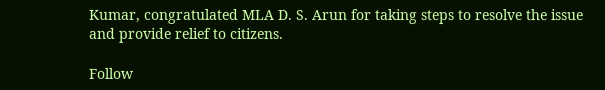Kumar, congratulated MLA D. S. Arun for taking steps to resolve the issue and provide relief to citizens.

Follow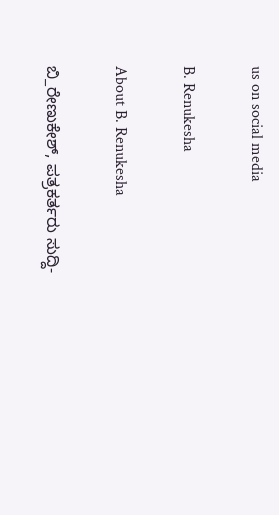us on social media

B. Renukesha

About B. Renukesha

ಬಿ_ರೇಣುಕೇಶ್, ಪತ್ರಕರ್ತರು ಸುದ್ದಿ-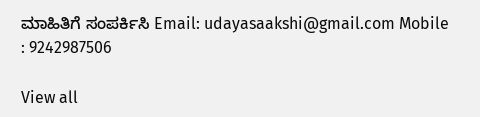ಮಾಹಿತಿಗೆ ಸಂಪರ್ಕಿಸಿ Email: udayasaakshi@gmail.com Mobile : 9242987506

View all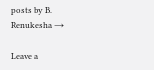posts by B. Renukesha →

Leave a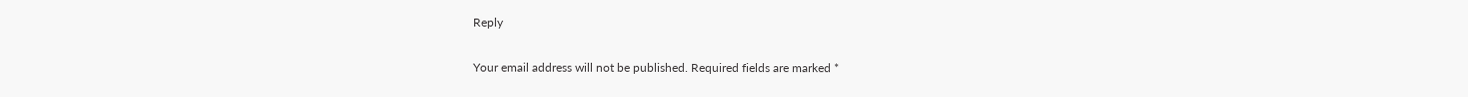Reply

Your email address will not be published. Required fields are marked *